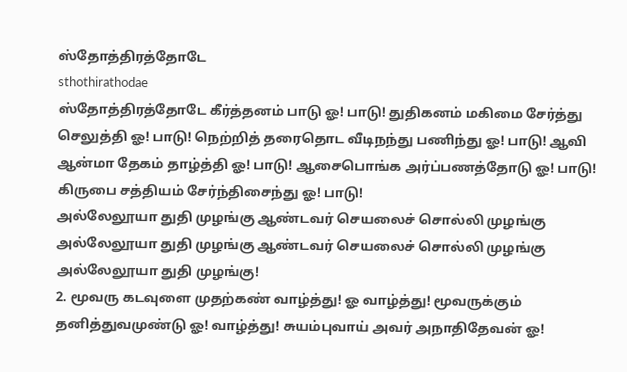ஸ்தோத்திரத்தோடே
sthothirathodae
ஸ்தோத்திரத்தோடே கீர்த்தனம் பாடு ஓ! பாடு! துதிகனம் மகிமை சேர்த்து செலுத்தி ஓ! பாடு! நெற்றித் தரைதொட வீடிநந்து பணிந்து ஓ! பாடு! ஆவி ஆன்மா தேகம் தாழ்த்தி ஓ! பாடு! ஆசைபொங்க அர்ப்பணத்தோடு ஓ! பாடு! கிருபை சத்தியம் சேர்ந்திசைந்து ஓ! பாடு!
அல்லேலூயா துதி முழங்கு ஆண்டவர் செயலைச் சொல்லி முழங்கு அல்லேலூயா துதி முழங்கு ஆண்டவர் செயலைச் சொல்லி முழங்கு அல்லேலூயா துதி முழங்கு!
2. மூவரு கடவுளை முதற்கண் வாழ்த்து! ஓ வாழ்த்து! மூவருக்கும் தனித்துவமுண்டு ஓ! வாழ்த்து! சுயம்புவாய் அவர் அநாதிதேவன் ஓ!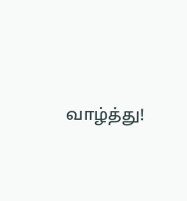வாழ்த்து!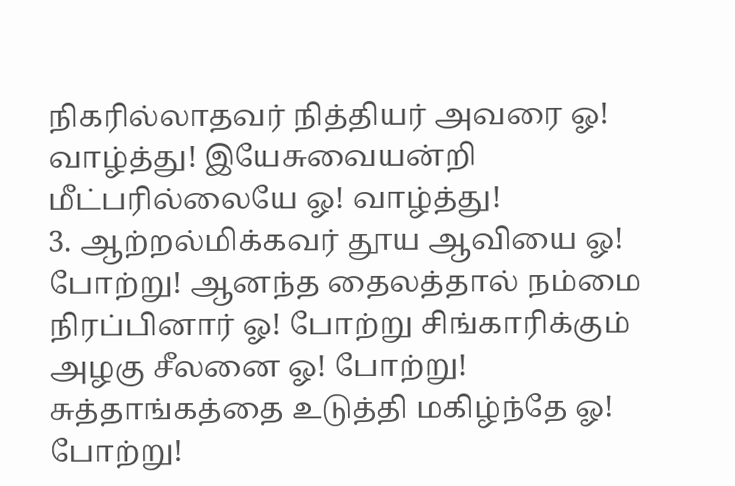நிகரில்லாதவர் நித்தியர் அவரை ஓ! வாழ்த்து! இயேசுவையன்றி மீட்பரில்லையே ஓ! வாழ்த்து!
3. ஆற்றல்மிக்கவர் தூய ஆவியை ஓ! போற்று! ஆனந்த தைலத்தால் நம்மை நிரப்பினார் ஓ! போற்று சிங்காரிக்கும் அழகு சீலனை ஓ! போற்று! சுத்தாங்கத்தை உடுத்தி மகிழ்ந்தே ஓ! போற்று!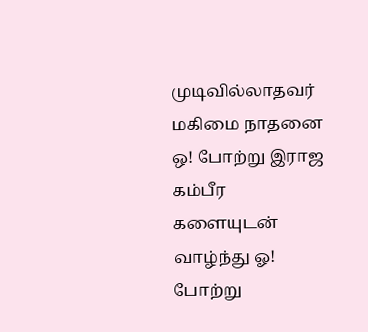முடிவில்லாதவர் மகிமை நாதனை ஒ! போற்று இராஜ கம்பீர களையுடன்
வாழ்ந்து ஓ! போற்று